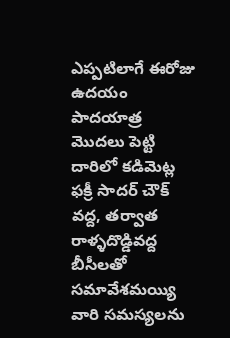ఎప్పటిలాగే ఈరోజు ఉదయం పాదయాత్ర మొదలు పెట్టి దారిలో కడిమెట్ల ఫక్రీ సాదర్ చౌక్ వద్ద, తర్వాత రాళ్ళదొడ్డివద్ద బీసీలతో సమావేశమయ్యి వారి సమస్యలను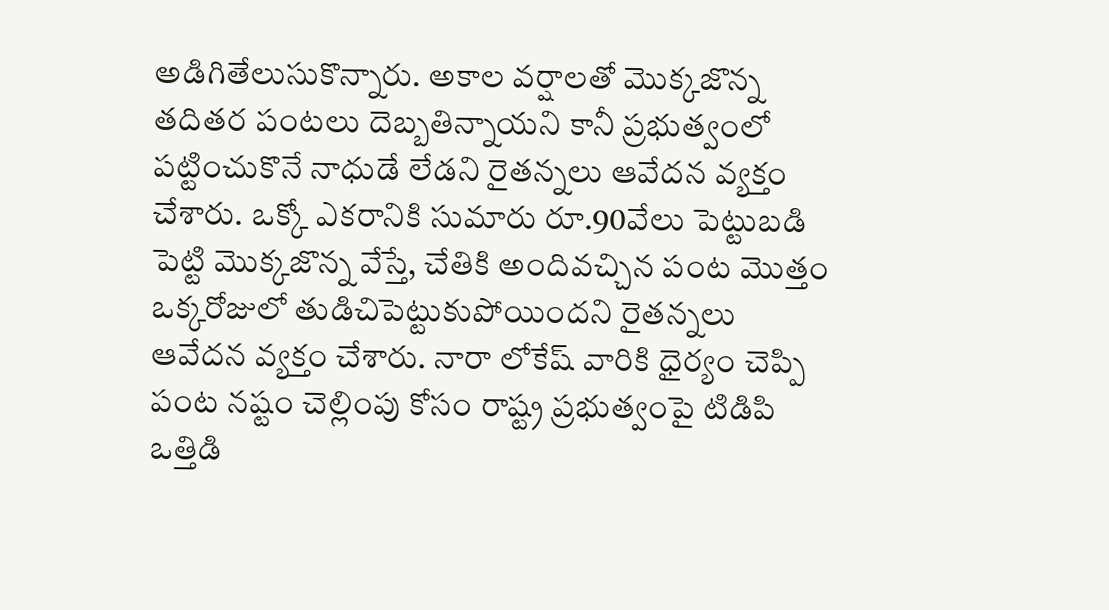అడిగితేలుసుకొన్నారు. అకాల వర్షాలతో మొక్కజొన్న తదితర పంటలు దెబ్బతిన్నాయని కానీ ప్రభుత్వంలో పట్టించుకొనే నాధుడే లేడని రైతన్నలు ఆవేదన వ్యక్తం చేశారు. ఒక్కో ఎకరానికి సుమారు రూ.90వేలు పెట్టుబడి పెట్టి మొక్కజొన్న వేస్తే, చేతికి అందివచ్చిన పంట మొత్తం ఒక్కరోజులో తుడిచిపెట్టుకుపోయిందని రైతన్నలు ఆవేదన వ్యక్తం చేశారు. నారా లోకేష్ వారికి ధైర్యం చెప్పి పంట నష్టం చెల్లింపు కోసం రాష్ట్ర ప్రభుత్వంపై టిడిపి ఒత్తిడి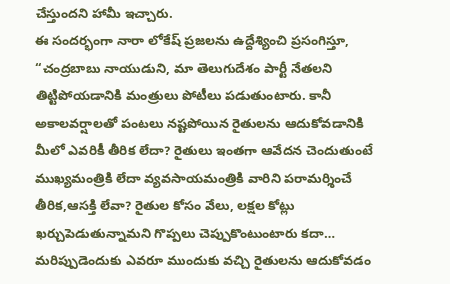చేస్తుందని హామీ ఇచ్చారు.
ఈ సందర్భంగా నారా లోకేష్ ప్రజలను ఉద్దేశ్యించి ప్రసంగిస్తూ, “చంద్రబాబు నాయుడుని, మా తెలుగుదేశం పార్టీ నేతలని తిట్టిపోయడానికి మంత్రులు పోటీలు పడుతుంటారు. కానీ అకాలవర్షాలతో పంటలు నష్టపోయిన రైతులను ఆదుకోవడానికి మీలో ఎవరికీ తీరిక లేదా? రైతులు ఇంతగా ఆవేదన చెందుతుంటే ముఖ్యమంత్రికి లేదా వ్యవసాయమంత్రికి వారిని పరామర్శించే తీరిక,ఆసక్తి లేవా? రైతుల కోసం వేలు, లక్షల కోట్లు ఖర్చుపెడుతున్నామని గొప్పలు చెప్పుకొంటుంటారు కదా… మరిప్పుడెందుకు ఎవరూ ముందుకు వచ్చి రైతులను ఆదుకోవడం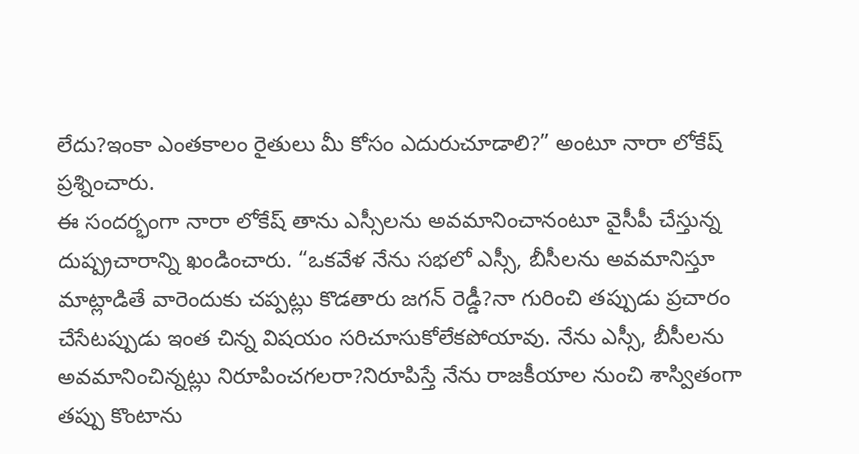లేదు?ఇంకా ఎంతకాలం రైతులు మీ కోసం ఎదురుచూడాలి?” అంటూ నారా లోకేష్ ప్రశ్నించారు.
ఈ సందర్భంగా నారా లోకేష్ తాను ఎస్సీలను అవమానించానంటూ వైసీపీ చేస్తున్న దుష్ప్రచారాన్ని ఖండించారు. “ఒకవేళ నేను సభలో ఎస్సీ, బీసీలను అవమానిస్తూ మాట్లాడితే వారెందుకు చప్పట్లు కొడతారు జగన్ రెడ్డీ?నా గురించి తప్పుడు ప్రచారం చేసేటప్పుడు ఇంత చిన్న విషయం సరిచూసుకోలేకపోయావు. నేను ఎస్సీ, బీసీలను అవమానించిన్నట్లు నిరూపించగలరా?నిరూపిస్తే నేను రాజకీయాల నుంచి శాస్వితంగా తప్పు కొంటాను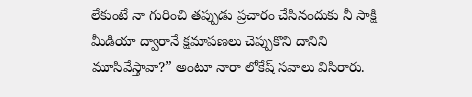లేకుంటే నా గురించి తప్పుడు ప్రచారం చేసినందుకు నీ సాక్షి మీడియా ద్వారానే క్షమాపణలు చెప్పుకొని దానిని మూసివేస్తావా?” అంటూ నారా లోకేష్ సవాలు విసిరారు.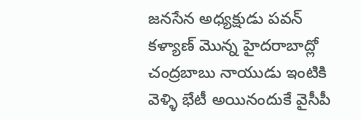జనసేన అధ్యక్షుడు పవన్ కళ్యాణ్ మొన్న హైదరాబాద్లో చంద్రబాబు నాయుడు ఇంటికి వెళ్ళి భేటీ అయినందుకే వైసీపీ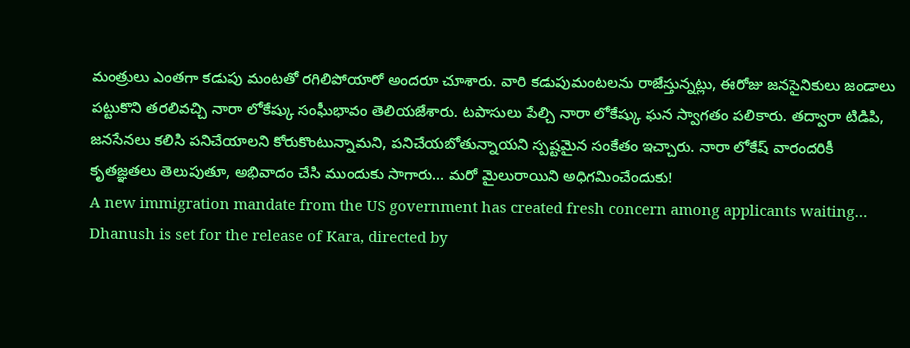మంత్రులు ఎంతగా కడుపు మంటతో రగిలిపోయారో అందరూ చూశారు. వారి కడుపుమంటలను రాజేస్తున్నట్లు, ఈరోజు జనసైనికులు జండాలు పట్టుకొని తరలివచ్చి నారా లోకేష్కు సంఘీభావం తెలియజేశారు. టపాసులు పేల్చి నారా లోకేష్కు ఘన స్వాగతం పలికారు. తద్వారా టిడిపి, జనసేనలు కలిసి పనిచేయాలని కోరుకొంటున్నామని, పనిచేయబోతున్నాయని స్పష్టమైన సంకేతం ఇచ్చారు. నారా లోకేష్ వారందరికీ కృతజ్ఞతలు తెలుపుతూ, అభివాదం చేసి ముందుకు సాగారు… మరో మైలురాయిని అధిగమించేందుకు!
A new immigration mandate from the US government has created fresh concern among applicants waiting…
Dhanush is set for the release of Kara, directed by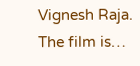Vignesh Raja. The film is…